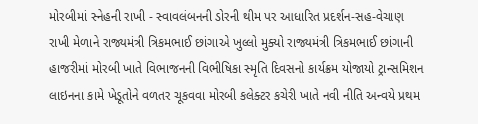મોરબીમાં સ્નેહની રાખી - સ્વાવલંબનની ડોરની થીમ પર આધારિત પ્રદર્શન-સહ-વેચાણ રાખી મેળાને રાજ્યમંત્રી ત્રિકમભાઈ છાંગાએ ખુલ્લો મુક્યો રાજ્યમંત્રી ત્રિકમભાઈ છાંગાની હાજરીમાં મોરબી ખાતે વિભાજનની વિભીષિકા સ્મૃતિ દિવસનો કાર્યક્રમ યોજાયો ટ્રાન્સમિશન લાઇનના કામે ખેડૂતોને વળતર ચૂકવવા મોરબી કલેક્ટર કચેરી ખાતે નવી નીતિ અન્વયે પ્રથમ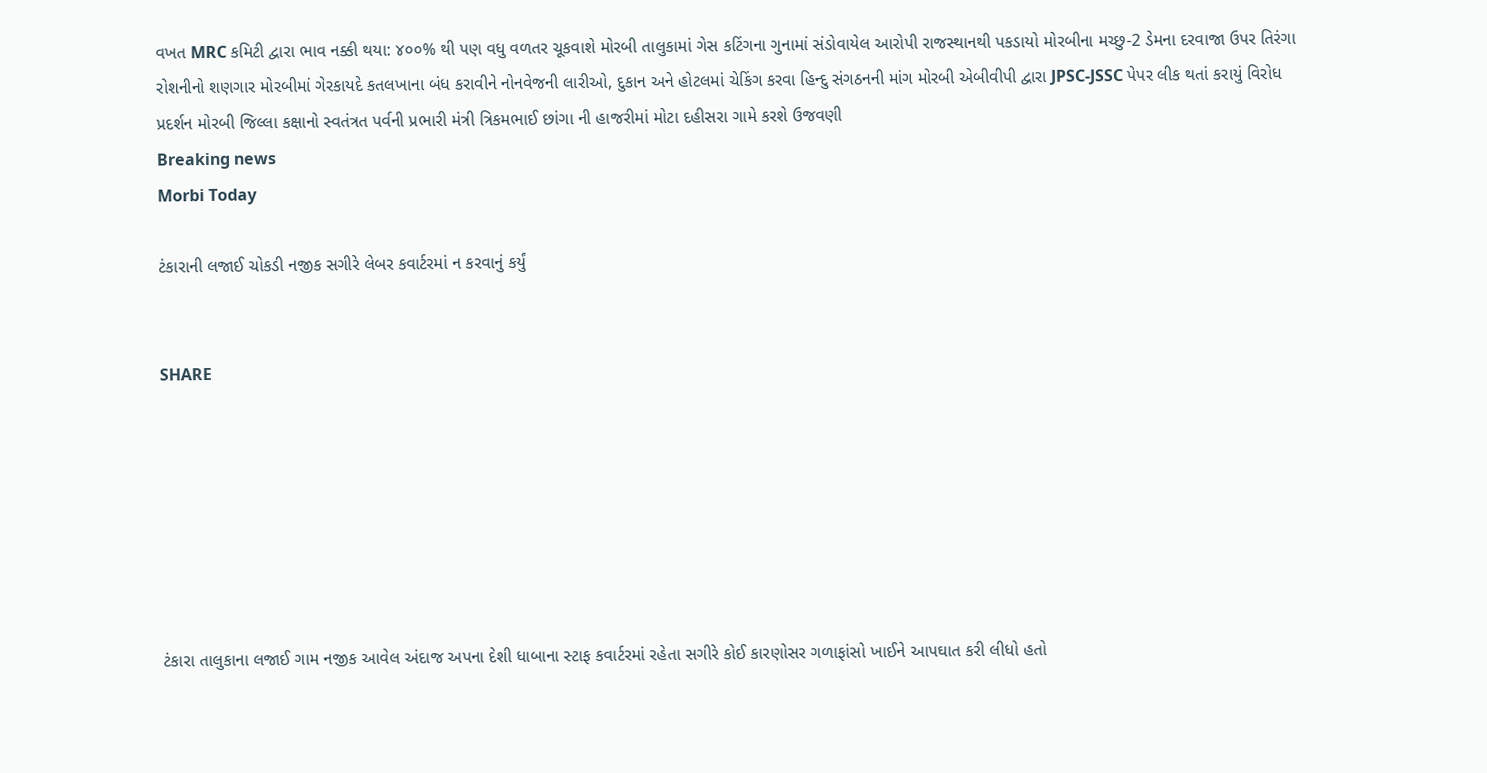વખત MRC કમિટી દ્વારા ભાવ નક્કી થયા: ૪૦૦% થી પણ વધુ વળતર ચૂકવાશે મોરબી તાલુકામાં ગેસ કટિંગના ગુનામાં સંડોવાયેલ આરોપી રાજસ્થાનથી પકડાયો મોરબીના મચ્છુ-2 ડેમના દરવાજા ઉપર તિરંગા રોશનીનો શણગાર મોરબીમાં ગેરકાયદે કતલખાના બંધ કરાવીને નોનવેજની લારીઓ, દુકાન અને હોટલમાં ચેકિંગ કરવા હિન્દુ સંગઠનની માંગ મોરબી એબીવીપી દ્વારા JPSC-JSSC પેપર લીક થતાં કરાયું વિરોધ પ્રદર્શન મોરબી જિલ્લા કક્ષાનો સ્વતંત્રત પર્વની પ્રભારી મંત્રી ત્રિકમભાઈ છાંગા ની હાજરીમાં મોટા દહીસરા ગામે કરશે ઉજવણી
Breaking news
Morbi Today

ટંકારાની લજાઈ ચોકડી નજીક સગીરે લેબર કવાર્ટરમાં ન કરવાનું કર્યું


SHARE







ટંકારા તાલુકાના લજાઈ ગામ નજીક આવેલ અંદાજ અપના દેશી ધાબાના સ્ટાફ કવાર્ટરમાં રહેતા સગીરે કોઈ કારણોસર ગળાફાંસો ખાઈને આપઘાત કરી લીધો હતો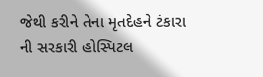જેથી કરીને તેના મૃતદેહને ટંકારા ની સરકારી હોસ્પિટલ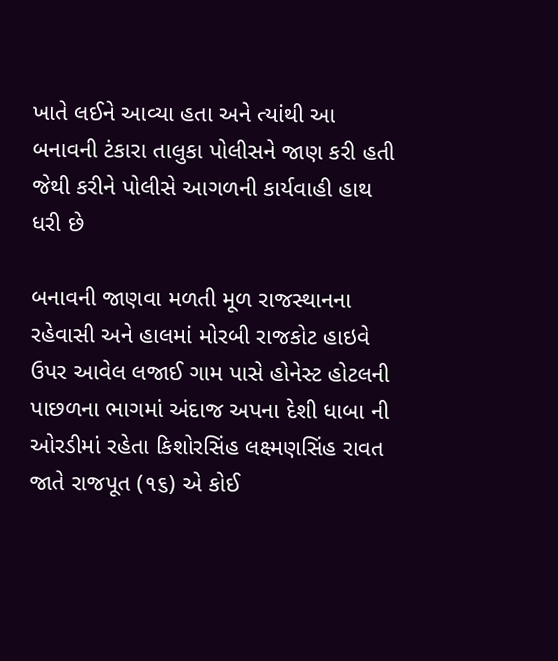ખાતે લઈને આવ્યા હતા અને ત્યાંથી આ બનાવની ટંકારા તાલુકા પોલીસને જાણ કરી હતી જેથી કરીને પોલીસે આગળની કાર્યવાહી હાથ ધરી છે

બનાવની જાણવા મળતી મૂળ રાજસ્થાનના રહેવાસી અને હાલમાં મોરબી રાજકોટ હાઇવે ઉપર આવેલ લજાઈ ગામ પાસે હોનેસ્ટ હોટલની પાછળના ભાગમાં અંદાજ અપના દેશી ધાબા ની ઓરડીમાં રહેતા કિશોરસિંહ લક્ષ્મણસિંહ રાવત જાતે રાજપૂત (૧૬) એ કોઈ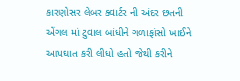કારણોસર લેબર ક્વાર્ટર ની અંદર છતની એંગલ માં ટુવાલ બાંધીને ગળાફાંસો ખાઈને આપઘાત કરી લીધો હતો જેથી કરીને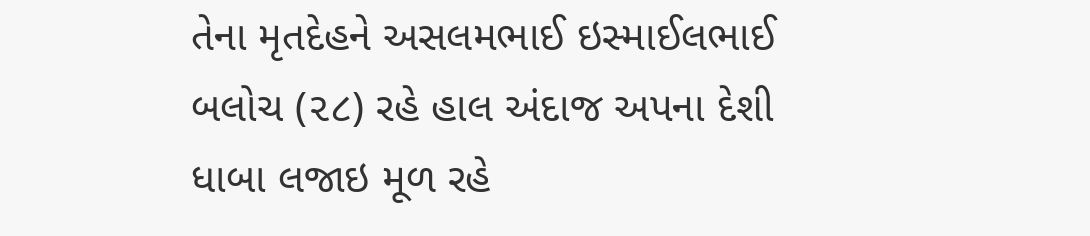તેના મૃતદેહને અસલમભાઈ ઇસ્માઈલભાઈ બલોચ (૨૮) રહે હાલ અંદાજ અપના દેશી ધાબા લજાઇ મૂળ રહે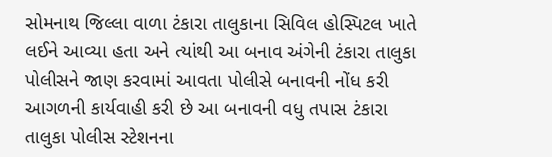સોમનાથ જિલ્લા વાળા ટંકારા તાલુકાના સિવિલ હોસ્પિટલ ખાતે લઈને આવ્યા હતા અને ત્યાંથી આ બનાવ અંગેની ટંકારા તાલુકા પોલીસને જાણ કરવામાં આવતા પોલીસે બનાવની નોંધ કરી આગળની કાર્યવાહી કરી છે આ બનાવની વધુ તપાસ ટંકારા તાલુકા પોલીસ સ્ટેશનના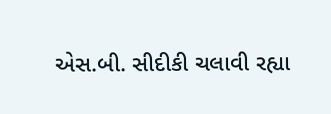એસ.બી. સીદીકી ચલાવી રહ્યા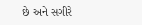છે અને સગીરે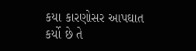કયા કારણોસર આપઘાત કર્યો છે તે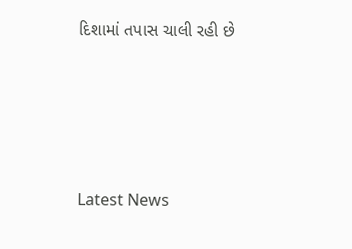દિશામાં તપાસ ચાલી રહી છે






Latest News